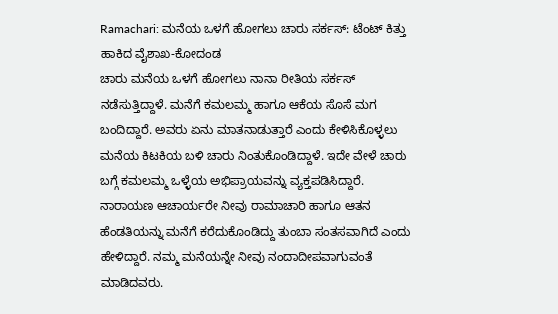Ramachari: ಮನೆಯ ಒಳಗೆ ಹೋಗಲು ಚಾರು ಸರ್ಕಸ್: ಟೆಂಟ್ ಕಿತ್ತು ಹಾಕಿದ ವೈಶಾಖ-ಕೋದಂಡ
ಚಾರು ಮನೆಯ ಒಳಗೆ ಹೋಗಲು ನಾನಾ ರೀತಿಯ ಸರ್ಕಸ್ ನಡೆಸುತ್ತಿದ್ದಾಳೆ. ಮನೆಗೆ ಕಮಲಮ್ಮ ಹಾಗೂ ಆಕೆಯ ಸೊಸೆ ಮಗ ಬಂದಿದ್ದಾರೆ. ಅವರು ಏನು ಮಾತನಾಡುತ್ತಾರೆ ಎಂದು ಕೇಳಿಸಿಕೊಳ್ಳಲು ಮನೆಯ ಕಿಟಕಿಯ ಬಳಿ ಚಾರು ನಿಂತುಕೊಂಡಿದ್ದಾಳೆ. ಇದೇ ವೇಳೆ ಚಾರು ಬಗ್ಗೆ ಕಮಲಮ್ಮ ಒಳ್ಳೆಯ ಅಭಿಪ್ರಾಯವನ್ನು ವ್ಯಕ್ತಪಡಿಸಿದ್ದಾರೆ.
ನಾರಾಯಣ ಆಚಾರ್ಯರೇ ನೀವು ರಾಮಾಚಾರಿ ಹಾಗೂ ಆತನ ಹೆಂಡತಿಯನ್ನು ಮನೆಗೆ ಕರೆದುಕೊಂಡಿದ್ದು ತುಂಬಾ ಸಂತಸವಾಗಿದೆ ಎಂದು ಹೇಳಿದ್ದಾರೆ. ನಮ್ಮ ಮನೆಯನ್ನೇ ನೀವು ನಂದಾದೀಪವಾಗುವಂತೆ ಮಾಡಿದವರು.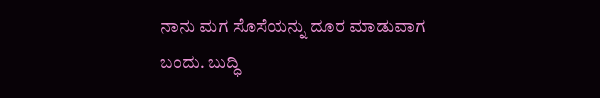ನಾನು ಮಗ ಸೊಸೆಯನ್ನು ದೂರ ಮಾಡುವಾಗ ಬಂದು. ಬುದ್ಧಿ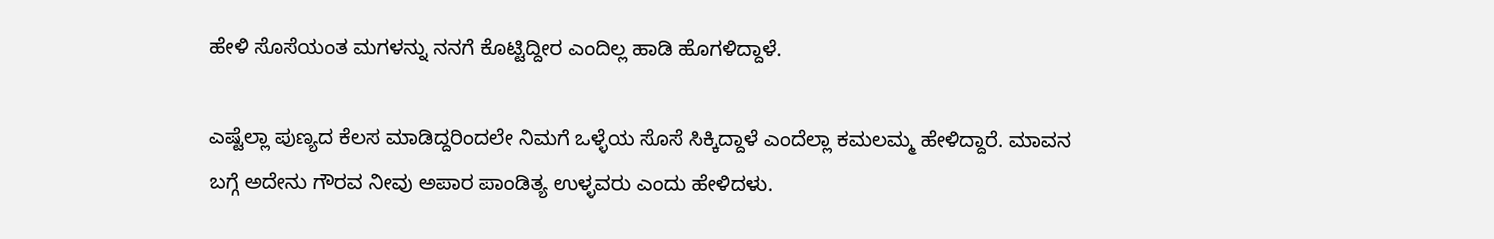ಹೇಳಿ ಸೊಸೆಯಂತ ಮಗಳನ್ನು ನನಗೆ ಕೊಟ್ಟಿದ್ದೀರ ಎಂದಿಲ್ಲ ಹಾಡಿ ಹೊಗಳಿದ್ದಾಳೆ.

ಎಷ್ಟೆಲ್ಲಾ ಪುಣ್ಯದ ಕೆಲಸ ಮಾಡಿದ್ದರಿಂದಲೇ ನಿಮಗೆ ಒಳ್ಳೆಯ ಸೊಸೆ ಸಿಕ್ಕಿದ್ದಾಳೆ ಎಂದೆಲ್ಲಾ ಕಮಲಮ್ಮ ಹೇಳಿದ್ದಾರೆ. ಮಾವನ ಬಗ್ಗೆ ಅದೇನು ಗೌರವ ನೀವು ಅಪಾರ ಪಾಂಡಿತ್ಯ ಉಳ್ಳವರು ಎಂದು ಹೇಳಿದಳು.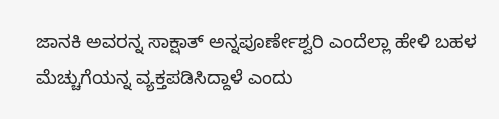ಜಾನಕಿ ಅವರನ್ನ ಸಾಕ್ಷಾತ್ ಅನ್ನಪೂರ್ಣೇಶ್ವರಿ ಎಂದೆಲ್ಲಾ ಹೇಳಿ ಬಹಳ ಮೆಚ್ಚುಗೆಯನ್ನ ವ್ಯಕ್ತಪಡಿಸಿದ್ದಾಳೆ ಎಂದು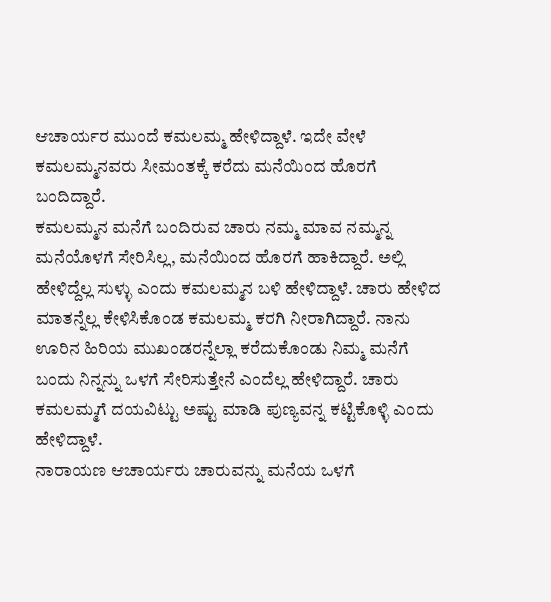ಆಚಾರ್ಯರ ಮುಂದೆ ಕಮಲಮ್ಮ ಹೇಳಿದ್ದಾಳೆ. ಇದೇ ವೇಳೆ ಕಮಲಮ್ಮನವರು ಸೀಮಂತಕ್ಕೆ ಕರೆದು ಮನೆಯಿಂದ ಹೊರಗೆ ಬಂದಿದ್ದಾರೆ.
ಕಮಲಮ್ಮನ ಮನೆಗೆ ಬಂದಿರುವ ಚಾರು ನಮ್ಮ ಮಾವ ನಮ್ಮನ್ನ ಮನೆಯೊಳಗೆ ಸೇರಿಸಿಲ್ಲ, ಮನೆಯಿಂದ ಹೊರಗೆ ಹಾಕಿದ್ದಾರೆ. ಅಲ್ಲಿ ಹೇಳಿದ್ದೆಲ್ಲ ಸುಳ್ಳು ಎಂದು ಕಮಲಮ್ಮನ ಬಳಿ ಹೇಳಿದ್ದಾಳೆ. ಚಾರು ಹೇಳಿದ ಮಾತನ್ನೆಲ್ಲ ಕೇಳಿಸಿಕೊಂಡ ಕಮಲಮ್ಮ ಕರಗಿ ನೀರಾಗಿದ್ದಾರೆ. ನಾನು ಊರಿನ ಹಿರಿಯ ಮುಖಂಡರನ್ನೆಲ್ಲಾ ಕರೆದುಕೊಂಡು ನಿಮ್ಮ ಮನೆಗೆ ಬಂದು ನಿನ್ನನ್ನು ಒಳಗೆ ಸೇರಿಸುತ್ತೇನೆ ಎಂದೆಲ್ಲ ಹೇಳಿದ್ದಾರೆ. ಚಾರು ಕಮಲಮ್ಮಗೆ ದಯವಿಟ್ಟು ಅಷ್ಟು ಮಾಡಿ ಪುಣ್ಯವನ್ನ ಕಟ್ಟಿಕೊಳ್ಳಿ ಎಂದು ಹೇಳಿದ್ದಾಳೆ.
ನಾರಾಯಣ ಆಚಾರ್ಯರು ಚಾರುವನ್ನು ಮನೆಯ ಒಳಗೆ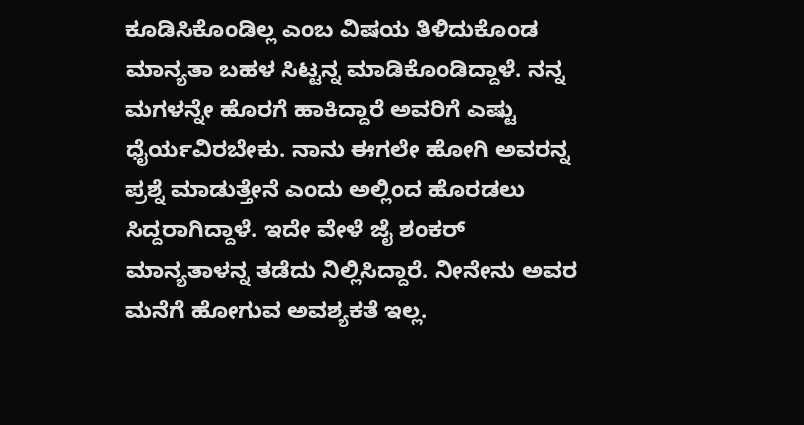ಕೂಡಿಸಿಕೊಂಡಿಲ್ಲ ಎಂಬ ವಿಷಯ ತಿಳಿದುಕೊಂಡ ಮಾನ್ಯತಾ ಬಹಳ ಸಿಟ್ಟನ್ನ ಮಾಡಿಕೊಂಡಿದ್ದಾಳೆ. ನನ್ನ ಮಗಳನ್ನೇ ಹೊರಗೆ ಹಾಕಿದ್ದಾರೆ ಅವರಿಗೆ ಎಷ್ಟು ಧೈರ್ಯವಿರಬೇಕು. ನಾನು ಈಗಲೇ ಹೋಗಿ ಅವರನ್ನ ಪ್ರಶ್ನೆ ಮಾಡುತ್ತೇನೆ ಎಂದು ಅಲ್ಲಿಂದ ಹೊರಡಲು ಸಿದ್ದರಾಗಿದ್ದಾಳೆ. ಇದೇ ವೇಳೆ ಜೈ ಶಂಕರ್ ಮಾನ್ಯತಾಳನ್ನ ತಡೆದು ನಿಲ್ಲಿಸಿದ್ದಾರೆ. ನೀನೇನು ಅವರ ಮನೆಗೆ ಹೋಗುವ ಅವಶ್ಯಕತೆ ಇಲ್ಲ.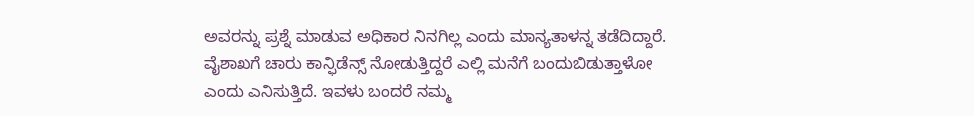ಅವರನ್ನು ಪ್ರಶ್ನೆ ಮಾಡುವ ಅಧಿಕಾರ ನಿನಗಿಲ್ಲ ಎಂದು ಮಾನ್ಯತಾಳನ್ನ ತಡೆದಿದ್ದಾರೆ.
ವೈಶಾಖಗೆ ಚಾರು ಕಾನ್ಫಿಡೆನ್ಸ್ ನೋಡುತ್ತಿದ್ದರೆ ಎಲ್ಲಿ ಮನೆಗೆ ಬಂದುಬಿಡುತ್ತಾಳೋ ಎಂದು ಎನಿಸುತ್ತಿದೆ. ಇವಳು ಬಂದರೆ ನಮ್ಮ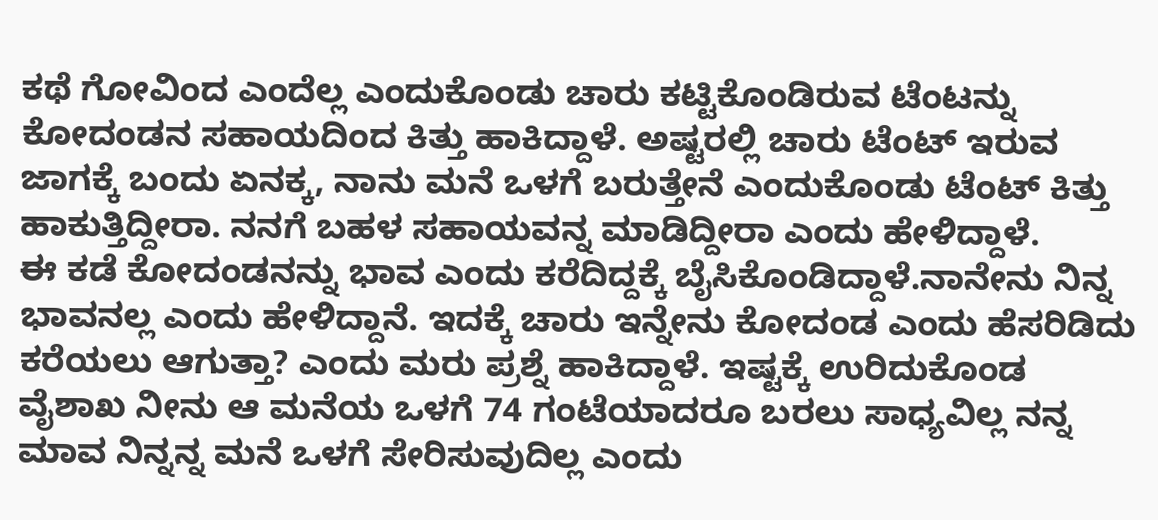ಕಥೆ ಗೋವಿಂದ ಎಂದೆಲ್ಲ ಎಂದುಕೊಂಡು ಚಾರು ಕಟ್ಟಿಕೊಂಡಿರುವ ಟೆಂಟನ್ನು ಕೋದಂಡನ ಸಹಾಯದಿಂದ ಕಿತ್ತು ಹಾಕಿದ್ದಾಳೆ. ಅಷ್ಟರಲ್ಲಿ ಚಾರು ಟೆಂಟ್ ಇರುವ ಜಾಗಕ್ಕೆ ಬಂದು ಏನಕ್ಕ, ನಾನು ಮನೆ ಒಳಗೆ ಬರುತ್ತೇನೆ ಎಂದುಕೊಂಡು ಟೆಂಟ್ ಕಿತ್ತು ಹಾಕುತ್ತಿದ್ದೀರಾ. ನನಗೆ ಬಹಳ ಸಹಾಯವನ್ನ ಮಾಡಿದ್ದೀರಾ ಎಂದು ಹೇಳಿದ್ದಾಳೆ.
ಈ ಕಡೆ ಕೋದಂಡನನ್ನು ಭಾವ ಎಂದು ಕರೆದಿದ್ದಕ್ಕೆ ಬೈಸಿಕೊಂಡಿದ್ದಾಳೆ.ನಾನೇನು ನಿನ್ನ ಭಾವನಲ್ಲ ಎಂದು ಹೇಳಿದ್ದಾನೆ. ಇದಕ್ಕೆ ಚಾರು ಇನ್ನೇನು ಕೋದಂಡ ಎಂದು ಹೆಸರಿಡಿದು ಕರೆಯಲು ಆಗುತ್ತಾ? ಎಂದು ಮರು ಪ್ರಶ್ನೆ ಹಾಕಿದ್ದಾಳೆ. ಇಷ್ಟಕ್ಕೆ ಉರಿದುಕೊಂಡ ವೈಶಾಖ ನೀನು ಆ ಮನೆಯ ಒಳಗೆ 74 ಗಂಟೆಯಾದರೂ ಬರಲು ಸಾಧ್ಯವಿಲ್ಲ ನನ್ನ ಮಾವ ನಿನ್ನನ್ನ ಮನೆ ಒಳಗೆ ಸೇರಿಸುವುದಿಲ್ಲ ಎಂದು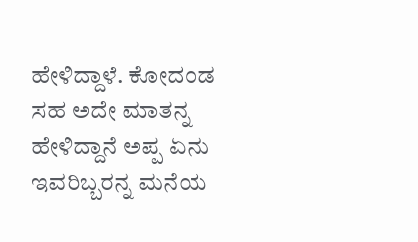ಹೇಳಿದ್ದಾಳೆ. ಕೋದಂಡ ಸಹ ಅದೇ ಮಾತನ್ನ ಹೇಳಿದ್ದಾನೆ ಅಪ್ಪ ಏನು ಇವರಿಬ್ಬರನ್ನ ಮನೆಯ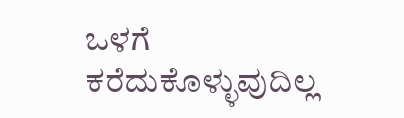ಒಳಗೆ ಕರೆದುಕೊಳ್ಳುವುದಿಲ್ಲ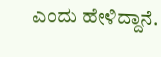ಎಂದು ಹೇಳಿದ್ದಾನೆ.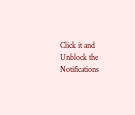Click it and Unblock the Notifications